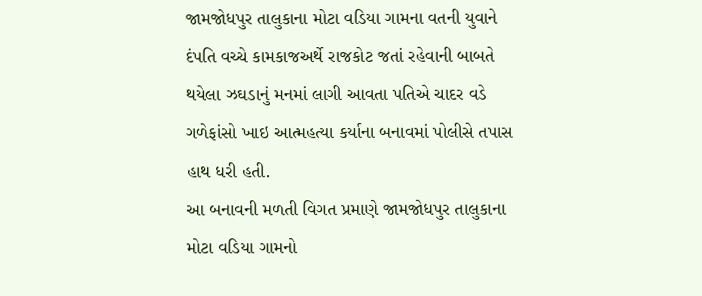જામજોધપુર તાલુકાના મોટા વડિયા ગામના વતની યુવાને દંપતિ વચ્ચે કામકાજઅર્થે રાજકોટ જતાં રહેવાની બાબતે થયેલા ઝઘડાનું મનમાં લાગી આવતા પતિએ ચાદર વડે ગળેફાંસો ખાઇ આત્મહત્યા કર્યાના બનાવમાં પોલીસે તપાસ હાથ ધરી હતી.
આ બનાવની મળતી વિગત પ્રમાણે જામજોધપુર તાલુકાના મોટા વડિયા ગામનો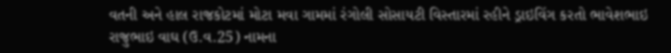વતની અને હાલ રાજકોટમાં મોટા મવા ગામમાં રંગોલી સોસાયટી વિસ્તારમાં રહીને ડ્રાઇવિંગ કરતો ભાવેશભાઇ રાજુભાઇ વાઘ (ઉ.વ.25) નામના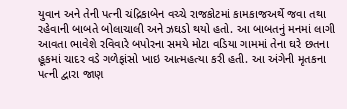યુવાન અને તેની પત્ની ચંદ્રિકાબેન વચ્ચે રાજકોટમાં કામકાજઅર્થે જવા તથા રહેવાની બાબતે બોલાચાલી અને ઝઘડો થયો હતો. આ બાબતનું મનમાં લાગી આવતા ભાવેશે રવિવારે બપોરના સમયે મોટા વડિયા ગામમાં તેના ઘરે છતના હૂકમાં ચાદર વડે ગળેફાંસો ખાઇ આત્મહત્યા કરી હતી. આ અંગેની મૃતકના પત્ની દ્વારા જાણ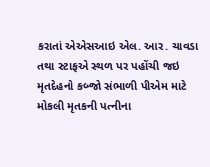કરાતાં એએસઆઇ એલ. આર. ચાવડા તથા સ્ટાફએ સ્થળ પર પહોંચી જઇ મૃતદેહનો કબ્જો સંભાળી પીએમ માટે મોકલી મૃતકની પત્નીના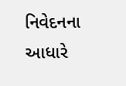નિવેદનના આધારે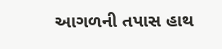આગળની તપાસ હાથ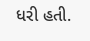ધરી હતી.